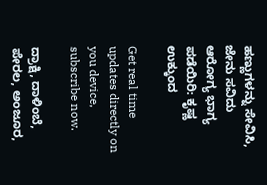ಹಣ್ಣುಗಳನ್ನು ಸೇವಿಸಿ, ಜೇನು ಸವಿದು ಆರೋಗ್ಯ ಭಾಗ್ಯ ಪಡೆಯಿರಿ: ಕೃಷ್ಣ ಉಕ್ಕುಂದ

Get real time updates directly on you device, subscribe now.

ದ್ರಾಕ್ಷಿ, ದಾಳಿಂಬೆ, ಪೇರಲ, ಅಂಜೂರ,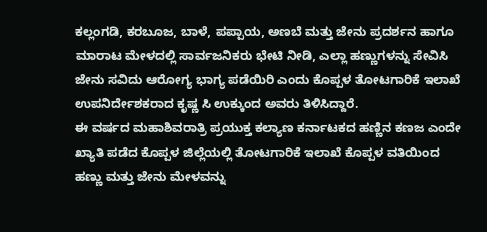ಕಲ್ಲಂಗಡಿ, ಕರಬೂಜ, ಬಾಳೆ, ಪಪ್ಪಾಯ, ಅಣಬೆ ಮತ್ತು ಜೇನು ಪ್ರದರ್ಶನ ಹಾಗೂ ಮಾರಾಟ ಮೇಳದಲ್ಲಿ ಸಾರ್ವಜನಿಕರು ಭೇಟಿ ನೀಡಿ, ಎಲ್ಲಾ ಹಣ್ಣುಗಳನ್ನು ಸೇವಿಸಿ ಜೇನು ಸವಿದು ಆರೋಗ್ಯ ಭಾಗ್ಯ ಪಡೆಯಿರಿ ಎಂದು ಕೊಪ್ಪಳ ತೋಟಗಾರಿಕೆ ಇಲಾಖೆ ಉಪನಿರ್ದೇಶಕರಾದ ಕೃಷ್ಣ ಸಿ ಉಕ್ಕುಂದ ಅವರು ತಿಳಿಸಿದ್ದಾರೆ.
ಈ ವರ್ಷದ ಮಹಾಶಿವರಾತ್ರಿ ಪ್ರಯುಕ್ತ ಕಲ್ಯಾಣ ಕರ್ನಾಟಕದ ಹಣ್ಣಿನ ಕಣಜ ಎಂದೇ ಖ್ಯಾತಿ ಪಡೆದ ಕೊಪ್ಪಳ ಜಿಲ್ಲೆಯಲ್ಲಿ ತೋಟಗಾರಿಕೆ ಇಲಾಖೆ ಕೊಪ್ಪಳ ವತಿಯಿಂದ ಹಣ್ಣು ಮತ್ತು ಜೇನು ಮೇಳವನ್ನು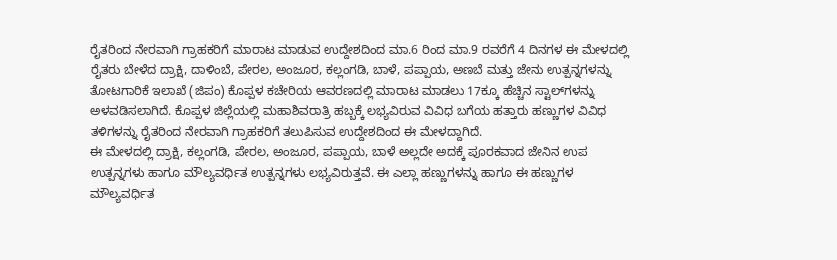ರೈತರಿಂದ ನೇರವಾಗಿ ಗ್ರಾಹಕರಿಗೆ ಮಾರಾಟ ಮಾಡುವ ಉದ್ದೇಶದಿಂದ ಮಾ.6 ರಿಂದ ಮಾ.9 ರವರೆಗೆ 4 ದಿನಗಳ ಈ ಮೇಳದಲ್ಲಿ ರೈತರು ಬೇಳೆದ ದ್ರಾಕ್ಷಿ, ದಾಳಿಂಬೆ, ಪೇರಲ, ಅಂಜೂರ, ಕಲ್ಲಂಗಡಿ, ಬಾಳೆ, ಪಪ್ಪಾಯ, ಅಣಬೆ ಮತ್ತು ಜೇನು ಉತ್ಪನ್ನಗಳನ್ನು ತೋಟಗಾರಿಕೆ ಇಲಾಖೆ (ಜಿಪಂ) ಕೊಪ್ಪಳ ಕಚೇರಿಯ ಆವರಣದಲ್ಲಿ ಮಾರಾಟ ಮಾಡಲು 17ಕ್ಕೂ ಹೆಚ್ಚಿನ ಸ್ಟಾಲ್‌ಗಳನ್ನು ಅಳವಡಿಸಲಾಗಿದೆ. ಕೊಪ್ಪಳ ಜಿಲ್ಲೆಯಲ್ಲಿ ಮಹಾಶಿವರಾತ್ರಿ ಹಬ್ಬಕ್ಕೆ ಲಭ್ಯವಿರುವ ವಿವಿಧ ಬಗೆಯ ಹತ್ತಾರು ಹಣ್ಣುಗಳ ವಿವಿಧ ತಳಿಗಳನ್ನು ರೈತರಿಂದ ನೇರವಾಗಿ ಗ್ರಾಹಕರಿಗೆ ತಲುಪಿಸುವ ಉದ್ದೇಶದಿಂದ ಈ ಮೇಳದ್ದಾಗಿದೆ.
ಈ ಮೇಳದಲ್ಲಿ ದ್ರಾಕ್ಷಿ, ಕಲ್ಲಂಗಡಿ, ಪೇರಲ, ಅಂಜೂರ, ಪಪ್ಪಾಯ, ಬಾಳೆ ಅಲ್ಲದೇ ಅದಕ್ಕೆ ಪೂರಕವಾದ ಜೇನಿನ ಉಪ ಉತ್ಪನ್ನಗಳು ಹಾಗೂ ಮೌಲ್ಯವರ್ಧಿತ ಉತ್ಪನ್ನಗಳು ಲಭ್ಯವಿರುತ್ತವೆ. ಈ ಎಲ್ಲಾ ಹಣ್ಣುಗಳನ್ನು ಹಾಗೂ ಈ ಹಣ್ಣುಗಳ ಮೌಲ್ಯವರ್ಧಿತ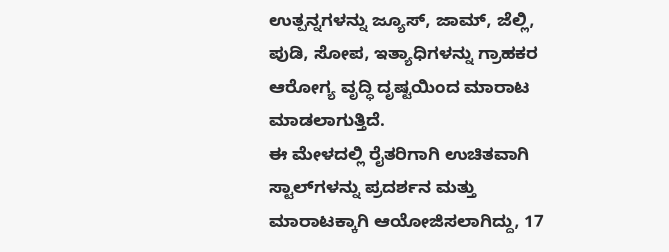ಉತ್ಪನ್ನಗಳನ್ನು ಜ್ಯೂಸ್, ಜಾಮ್, ಜೆಲ್ಲಿ, ಪುಡಿ, ಸೋಪ, ಇತ್ಯಾಧಿಗಳನ್ನು ಗ್ರಾಹಕರ ಆರೋಗ್ಯ ವೃದ್ಧಿ ದೃಷ್ಟಯಿಂದ ಮಾರಾಟ ಮಾಡಲಾಗುತ್ತಿದೆ.
ಈ ಮೇಳದಲ್ಲಿ ರೈತರಿಗಾಗಿ ಉಚಿತವಾಗಿ ಸ್ಟಾಲ್‌ಗಳನ್ನು ಪ್ರದರ್ಶನ ಮತ್ತು ಮಾರಾಟಕ್ಕಾಗಿ ಆಯೋಜಿಸಲಾಗಿದ್ದು, 17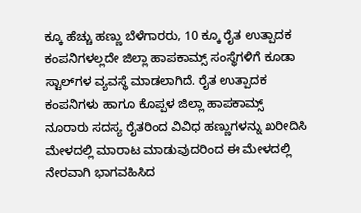ಕ್ಕೂ ಹೆಚ್ಚು ಹಣ್ಣು ಬೆಳೆಗಾರರು, 10 ಕ್ಕೂ ರೈತ ಉತ್ಪಾದಕ ಕಂಪನಿಗಳಲ್ಲದೇ ಜಿಲ್ಲಾ ಹಾಪಕಾಮ್ಸ್ ಸಂಸ್ಥೆಗಳಿಗೆ ಕೂಡಾ ಸ್ಟಾಲ್‌ಗಳ ವ್ಯವಸ್ಥೆ ಮಾಡಲಾಗಿದೆ. ರೈತ ಉತ್ಪಾದಕ ಕಂಪನಿಗಳು ಹಾಗೂ ಕೊಪ್ಪಳ ಜಿಲ್ಲಾ ಹಾಪಕಾಮ್ಸ್ ನೂರಾರು ಸದಸ್ಯ ರೈತರಿಂದ ವಿವಿಧ ಹಣ್ಣುಗಳನ್ನು ಖರೀದಿಸಿ ಮೇಳದಲ್ಲಿ ಮಾರಾಟ ಮಾಡುವುದರಿಂದ ಈ ಮೇಳದಲ್ಲಿ ನೇರವಾಗಿ ಭಾಗವಹಿಸಿದ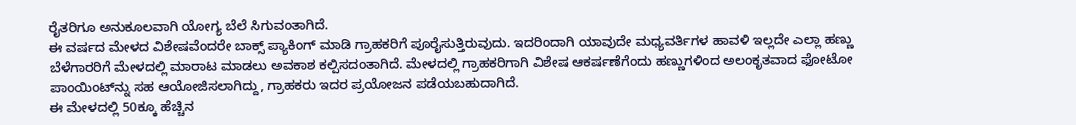ರೈತರಿಗೂ ಅನುಕೂಲವಾಗಿ ಯೋಗ್ಯ ಬೆಲೆ ಸಿಗುವಂತಾಗಿದೆ.
ಈ ವರ್ಷದ ಮೇಳದ ವಿಶೇಷವೆಂದರೇ ಬಾಕ್ಸ್ ಪ್ಯಾಕಿಂಗ್ ಮಾಡಿ ಗ್ರಾಹಕರಿಗೆ ಪೂರೈಸುತ್ತಿರುವುದು. ಇದರಿಂದಾಗಿ ಯಾವುದೇ ಮಧ್ಯವರ್ತಿಗಳ ಹಾವಳಿ ಇಲ್ಲದೇ ಎಲ್ಲಾ ಹಣ್ಣು ಬೆಳೆಗಾರರಿಗೆ ಮೇಳದಲ್ಲಿ ಮಾರಾಟ ಮಾಡಲು ಅವಕಾಶ ಕಲ್ಪಿಸದಂತಾಗಿದೆ. ಮೇಳದಲ್ಲಿ ಗ್ರಾಹಕರಿಗಾಗಿ ವಿಶೇಷ ಆಕರ್ಷಣೆಗೆಂದು ಹಣ್ಣುಗಳಿಂದ ಅಲಂಕೃತವಾದ ಫೋಟೋ ಪಾಂಯಿಂಟ್‌ನ್ನು ಸಹ ಆಯೋಜಿಸಲಾಗಿದ್ದು, ಗ್ರಾಹಕರು ಇದರ ಪ್ರಯೋಜನ ಪಡೆಯಬಹುದಾಗಿದೆ.
ಈ ಮೇಳದಲ್ಲಿ 50ಕ್ಕೂ ಹೆಚ್ಚಿನ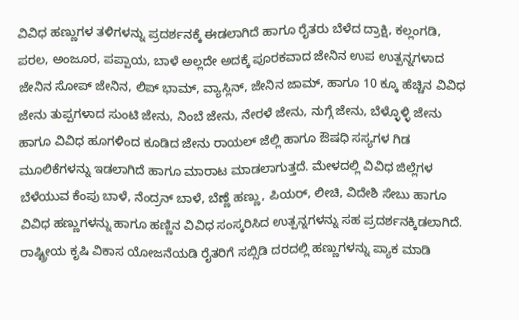ವಿವಿಧ ಹಣ್ಣುಗಳ ತಳಿಗಳನ್ನು ಪ್ರದರ್ಶನಕ್ಕೆ ಈಡಲಾಗಿದೆ ಹಾಗೂ ರೈತರು ಬೆಳೆದ ದ್ರಾಕ್ಷಿ, ಕಲ್ಲಂಗಡಿ, ಪರಲ, ಅಂಜೂರ, ಪಪ್ಪಾಯ, ಬಾಳೆ ಅಲ್ಲದೇ ಅದಕ್ಕೆ ಪೂರಕವಾದ ಜೇನಿನ ಉಪ ಉತ್ಪನ್ನಗಳಾದ ಜೇನಿನ ಸೋಪ್ ಜೇನಿನ, ಲಿಪ್ ಭಾಮ್, ವ್ಯಾಸ್ಲಿನ್, ಜೇನಿನ ಜಾಮ್, ಹಾಗೂ 10 ಕ್ಕೂ ಹೆಚ್ಚಿನ ವಿವಿಧ ಜೇನು ತುಪ್ಪಗಳಾದ ಸುಂಟಿ ಜೇನು, ನಿಂಬೆ ಜೇನು, ನೇರಳೆ ಜೇನು, ನುಗ್ಗೆ ಜೇನು, ಬೆಳ್ಳೊಳ್ಳಿ ಜೇನು ಹಾಗೂ ವಿವಿಧ ಹೂಗಳಿಂದ ಕೂಡಿದ ಜೇನು ರಾಯಲ್ ಜೆಲ್ಲಿ ಹಾಗೂ ಔಷಧಿ ಸಸ್ಯಗಳ ಗಿಡ ಮೂಲಿಕೆಗಳನ್ನು ಇಡಲಾಗಿದೆ ಹಾಗೂ ಮಾರಾಟ ಮಾಡಲಾಗುತ್ತದೆ. ಮೇಳದಲ್ಲಿ ವಿವಿಧ ಜಿಲ್ಲೆಗಳ ಬೆಳೆಯುವ ಕೆಂಪು ಬಾಳೆ, ನೆಂದ್ರನ್ ಬಾಳೆ, ಬೆಣ್ಣೆ ಹಣ್ಣು, ಪಿಯರ್, ಲೀಚಿ, ವಿದೇಶಿ ಸೇಬು ಹಾಗೂ ವಿವಿಧ ಹಣ್ಣುಗಳನ್ನು ಹಾಗೂ ಹಣ್ಣಿನ ವಿವಿಧ ಸಂಸ್ಕರಿಸಿದ ಉತ್ಪನ್ನಗಳನ್ನು ಸಹ ಪ್ರದರ್ಶನಕ್ಕಿಡಲಾಗಿದೆ.
ರಾಷ್ಟ್ರೀಯ ಕೃಷಿ ವಿಕಾಸ ಯೋಜನೆಯಡಿ ರೈತರಿಗೆ ಸಬ್ಸಿಡಿ ದರದಲ್ಲಿ ಹಣ್ಣುಗಳನ್ನು ಪ್ಯಾಕ ಮಾಡಿ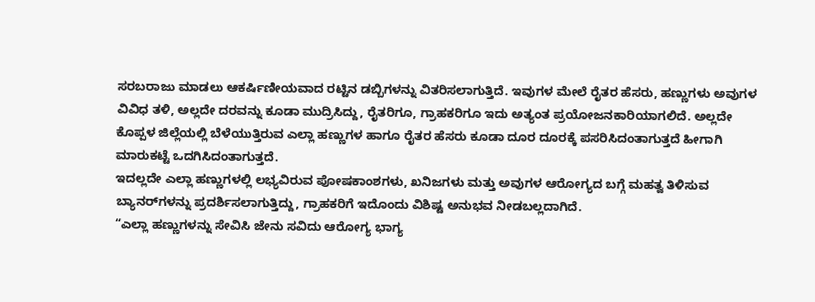ಸರಬರಾಜು ಮಾಡಲು ಆಕರ್ಷಿಣೀಯವಾದ ರಟ್ಟಿನ ಡಬ್ಬಿಗಳನ್ನು ವಿತರಿಸಲಾಗುತ್ತಿದೆ. ಇವುಗಳ ಮೇಲೆ ರೈತರ ಹೆಸರು, ಹಣ್ಣುಗಳು ಅವುಗಳ ವಿವಿಧ ತಳಿ, ಅಲ್ಲದೇ ದರವನ್ನು ಕೂಡಾ ಮುದ್ರಿಸಿದ್ದು, ರೈತರಿಗೂ, ಗ್ರಾಹಕರಿಗೂ ಇದು ಅತ್ಯಂತ ಪ್ರಯೋಜನಕಾರಿಯಾಗಲಿದೆ. ಅಲ್ಲದೇ ಕೊಪ್ಪಳ ಜಿಲ್ಲೆಯಲ್ಲಿ ಬೆಳೆಯುತ್ತಿರುವ ಎಲ್ಲಾ ಹಣ್ಣುಗಳ ಹಾಗೂ ರೈತರ ಹೆಸರು ಕೂಡಾ ದೂರ ದೂರಕ್ಕೆ ಪಸರಿಸಿದಂತಾಗುತ್ತದೆ ಹೀಗಾಗಿ ಮಾರುಕಟ್ಟೆ ಒದಗಿಸಿದಂತಾಗುತ್ತದೆ.
ಇದಲ್ಲದೇ ಎಲ್ಲಾ ಹಣ್ಣುಗಳಲ್ಲಿ ಲಭ್ಯವಿರುವ ಪೋಷಕಾಂಶಗಳು, ಖನಿಜಗಳು ಮತ್ತು ಅವುಗಳ ಆರೋಗ್ಯದ ಬಗ್ಗೆ ಮಹತ್ವ ತಿಳಿಸುವ ಬ್ಯಾನರ್‌ಗಳನ್ನು ಪ್ರದರ್ಶಿಸಲಾಗುತ್ತಿದ್ದು, ಗ್ರಾಹಕರಿಗೆ ಇದೊಂದು ವಿಶಿಷ್ಟ ಅನುಭವ ನೀಡಬಲ್ಲದಾಗಿದೆ.
“ಎಲ್ಲಾ ಹಣ್ಣುಗಳನ್ನು ಸೇವಿಸಿ ಜೇನು ಸವಿದು ಆರೋಗ್ಯ ಭಾಗ್ಯ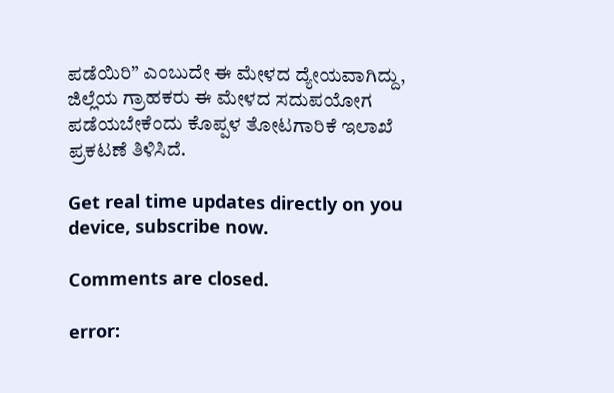ಪಡೆಯಿರಿ” ಎಂಬುದೇ ಈ ಮೇಳದ ದ್ಯೇಯವಾಗಿದ್ದು, ಜಿಲ್ಲೆಯ ಗ್ರಾಹಕರು ಈ ಮೇಳದ ಸದುಪಯೋಗ ಪಡೆಯಬೇಕೆಂದು ಕೊಪ್ಪಳ ತೋಟಗಾರಿಕೆ ಇಲಾಖೆ ಪ್ರಕಟಣೆ ತಿಳಿಸಿದೆ.

Get real time updates directly on you device, subscribe now.

Comments are closed.

error: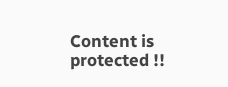Content is protected !!